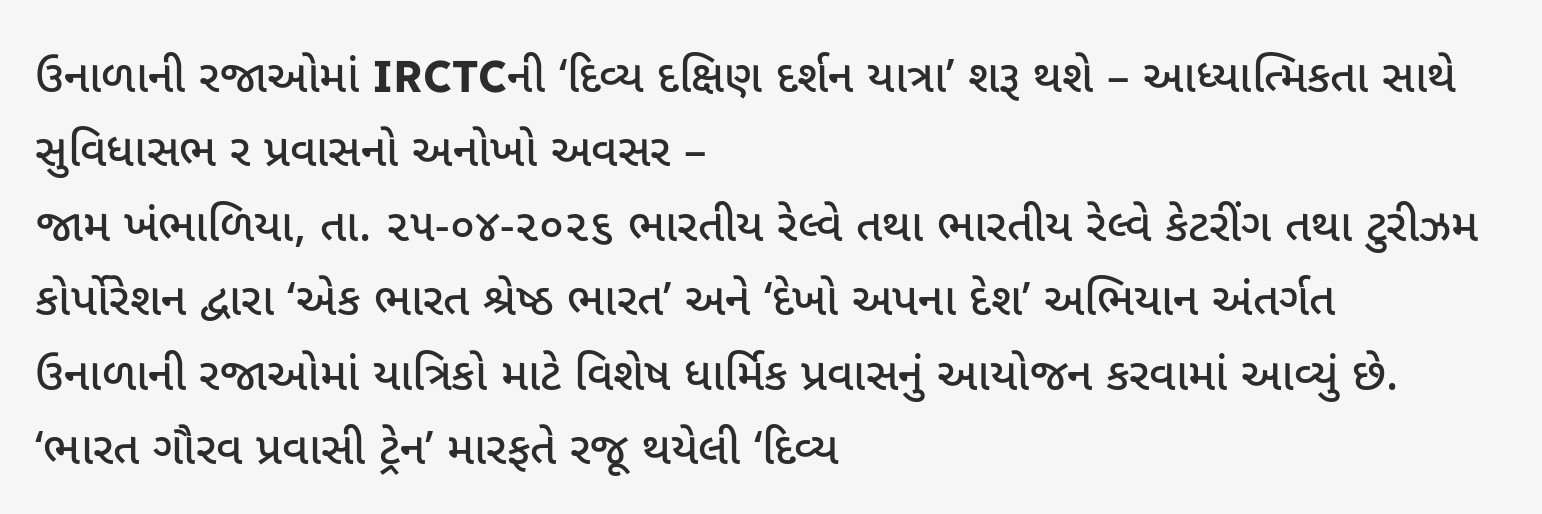ઉનાળાની રજાઓમાં IRCTCની ‘દિવ્ય દક્ષિણ દર્શન યાત્રા’ શરૂ થશે – આધ્યાત્મિકતા સાથે સુવિધાસભ ર પ્રવાસનો અનોખો અવસર –
જામ ખંભાળિયા, તા. ૨૫-૦૪-૨૦૨૬ ભારતીય રેલ્વે તથા ભારતીય રેલ્વે કેટરીંગ તથા ટુરીઝમ કોર્પોરેશન દ્વારા ‘એક ભારત શ્રેષ્ઠ ભારત’ અને ‘દેખો અપના દેશ’ અભિયાન અંતર્ગત ઉનાળાની રજાઓમાં યાત્રિકો માટે વિશેષ ધાર્મિક પ્રવાસનું આયોજન કરવામાં આવ્યું છે. ‘ભારત ગૌરવ પ્રવાસી ટ્રેન’ મારફતે રજૂ થયેલી ‘દિવ્ય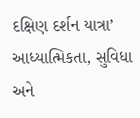દક્ષિણ દર્શન યાત્રા’ આધ્યાત્મિકતા, સુવિધા અને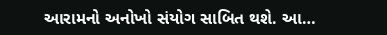આરામનો અનોખો સંયોગ સાબિત થશે. આ…